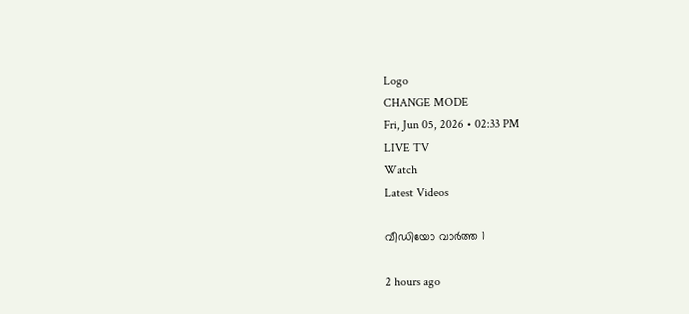Logo
CHANGE MODE
Fri, Jun 05, 2026 • 02:33 PM
LIVE TV
Watch
Latest Videos

വീഡിയോ വാർത്ത 1

2 hours ago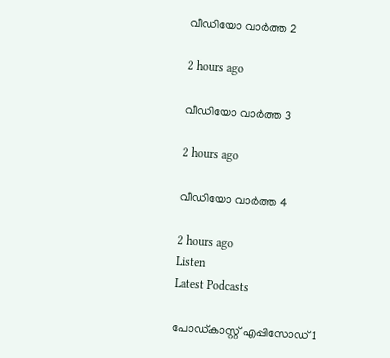വീഡിയോ വാർത്ത 2

2 hours ago

വീഡിയോ വാർത്ത 3

2 hours ago

വീഡിയോ വാർത്ത 4

2 hours ago
Listen
Latest Podcasts

പോഡ്കാസ്റ്റ് എപ്പിസോഡ് 1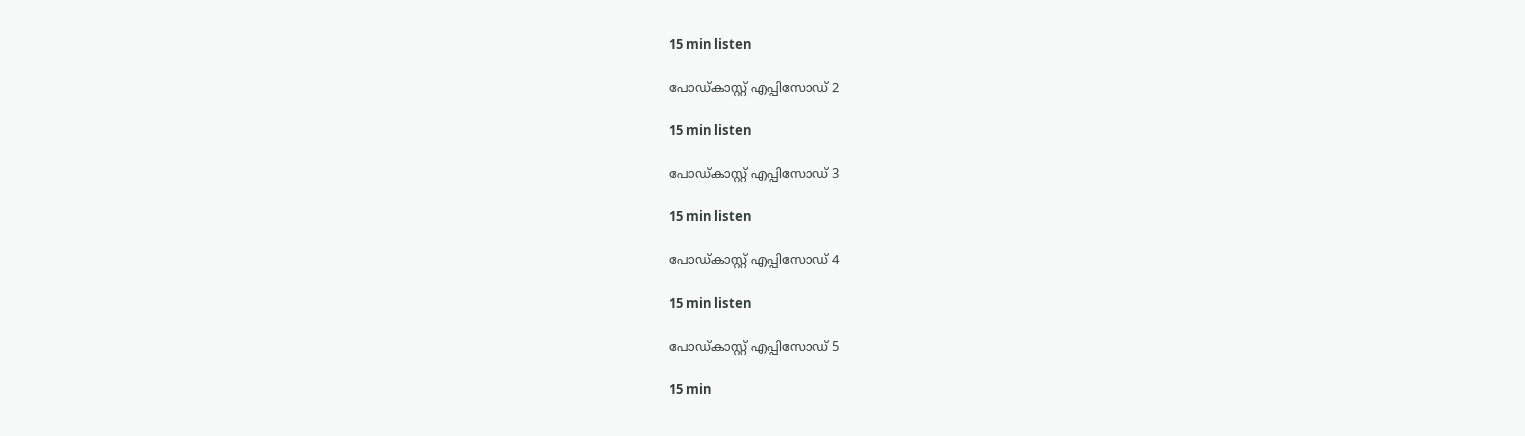15 min listen

പോഡ്കാസ്റ്റ് എപ്പിസോഡ് 2

15 min listen

പോഡ്കാസ്റ്റ് എപ്പിസോഡ് 3

15 min listen

പോഡ്കാസ്റ്റ് എപ്പിസോഡ് 4

15 min listen

പോഡ്കാസ്റ്റ് എപ്പിസോഡ് 5

15 min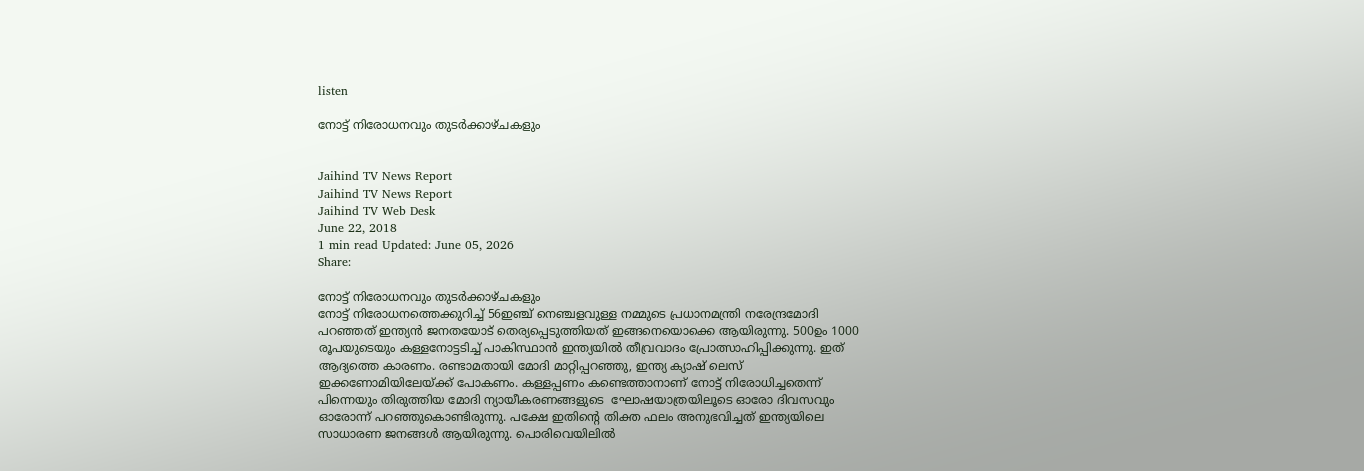listen

നോട്ട് നിരോധനവും തുടര്‍ക്കാഴ്ചകളും


Jaihind TV News Report
Jaihind TV News Report
Jaihind TV Web Desk
June 22, 2018
1 min read Updated: June 05, 2026
Share:

നോട്ട് നിരോധനവും തുടര്‍ക്കാഴ്ചകളും
നോട്ട് നിരോധനത്തെക്കുറിച്ച് 56ഇഞ്ച് നെഞ്ചളവുള്ള നമ്മുടെ പ്രധാനമന്ത്രി നരേന്ദ്രമോദി പറഞ്ഞത് ഇന്ത്യന്‍ ജനതയോട് തെര്യപ്പെടുത്തിയത് ഇങ്ങനെയൊക്കെ ആയിരുന്നു. 500ഉം 1000 രൂപയുടെയും കള്ളനോട്ടടിച്ച് പാകിസ്ഥാന്‍ ഇന്ത്യയില്‍ തീവ്രവാദം പ്രോത്സാഹിപ്പിക്കുന്നു. ഇത് ആദ്യത്തെ കാരണം. രണ്ടാമതായി മോദി മാറ്റിപ്പറഞ്ഞു, ഇന്ത്യ ക്യാഷ് ലെസ് ഇക്കണോമിയിലേയ്ക്ക് പോകണം. കള്ളപ്പണം കണ്ടെത്താനാണ് നോട്ട് നിരോധിച്ചതെന്ന് പിന്നെയും തിരുത്തിയ മോദി ന്യായീകരണങ്ങളുടെ  ഘോഷയാത്രയിലൂടെ ഓരോ ദിവസവും ഓരോന്ന് പറഞ്ഞുകൊണ്ടിരുന്നു. പക്ഷേ ഇതിന്‍റെ തിക്ത ഫലം അനുഭവിച്ചത് ഇന്ത്യയിലെ സാധാരണ ജനങ്ങള്‍ ആയിരുന്നു. പൊരിവെയിലില്‍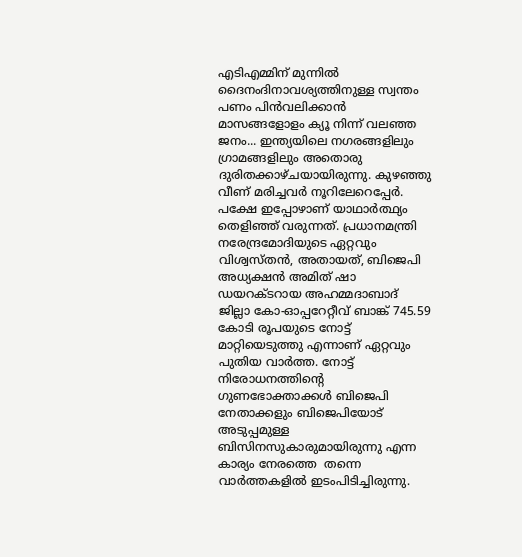എടിഎമ്മിന് മുന്നില്‍ ദൈനംദിനാവശ്യത്തിനുള്ള സ്വന്തം പണം പിന്‍വലിക്കാന്‍ മാസങ്ങളോളം ക്യൂ നിന്ന് വലഞ്ഞ ജനം... ഇന്ത്യയിലെ നഗരങ്ങളിലും ഗ്രാമങ്ങളിലും അതൊരു ദുരിതക്കാഴ്ചയായിരുന്നു. കുഴഞ്ഞു വീണ് മരിച്ചവര്‍ നൂറിലേറെപ്പേര്‍. പക്ഷേ ഇപ്പോഴാണ് യാഥാര്‍ത്ഥ്യം തെളിഞ്ഞ് വരുന്നത്. പ്രധാനമന്ത്രി നരേന്ദ്രമോദിയുടെ ഏറ്റവും വിശ്വസ്തന്‍, അതായത്, ബിജെപി അധ്യക്ഷന്‍ അമിത് ഷാ ഡയറക്ടറായ അഹമ്മദാബാദ് ജില്ലാ കോ-ഓപ്പറേറ്റീവ് ബാങ്ക് 745.59 കോടി രൂപയുടെ നോട്ട് മാറ്റിയെടുത്തു എന്നാണ് ഏറ്റവും പുതിയ വാര്‍ത്ത. നോട്ട് നിരോധനത്തിന്‍റെ ഗുണഭോക്താക്കള്‍ ബിജെപി നേതാക്കളും ബിജെപിയോട് അടുപ്പമുള്ള ബിസിനസുകാരുമായിരുന്നു എന്ന കാര്യം നേരത്തെ  തന്നെ വാര്‍ത്തകളില്‍ ഇടംപിടിച്ചിരുന്നു.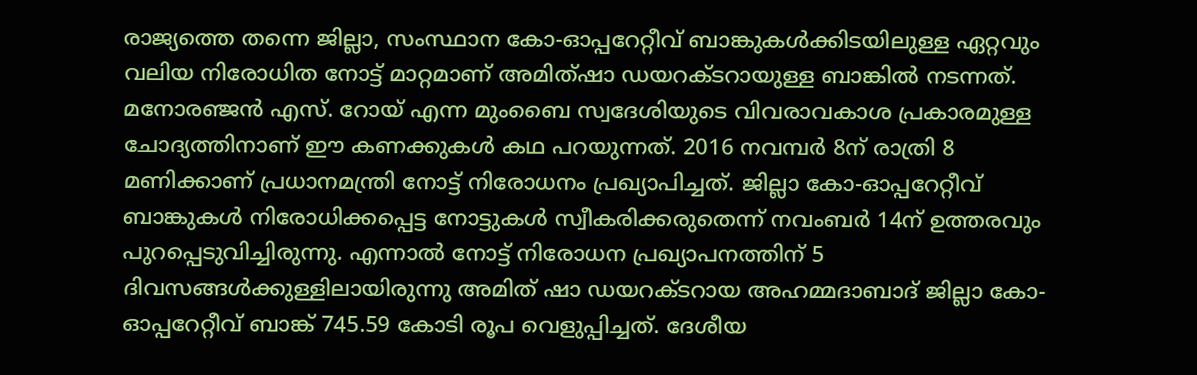രാജ്യത്തെ തന്നെ ജില്ലാ, സംസ്ഥാന കോ-ഓപ്പറേറ്റീവ് ബാങ്കുകള്‍ക്കിടയിലുള്ള ഏറ്റവും വലിയ നിരോധിത നോട്ട് മാറ്റമാണ് അമിത്ഷാ ഡയറക്ടറായുള്ള ബാങ്കില്‍ നടന്നത്. മനോരഞ്ജന്‍ എസ്. റോയ് എന്ന മുംബൈ സ്വദേശിയുടെ വിവരാവകാശ പ്രകാരമുള്ള ചോദ്യത്തിനാണ് ഈ കണക്കുകള്‍ കഥ പറയുന്നത്. 2016 നവമ്പര്‍ 8ന് രാത്രി 8 മണിക്കാണ് പ്രധാനമന്ത്രി നോട്ട് നിരോധനം പ്രഖ്യാപിച്ചത്. ജില്ലാ കോ-ഓപ്പറേറ്റീവ് ബാങ്കുകള്‍ നിരോധിക്കപ്പെട്ട നോട്ടുകള്‍ സ്വീകരിക്കരുതെന്ന് നവംബര്‍ 14ന് ഉത്തരവും പുറപ്പെടുവിച്ചിരുന്നു. എന്നാല്‍ നോട്ട് നിരോധന പ്രഖ്യാപനത്തിന് 5 ദിവസങ്ങള്‍ക്കുള്ളിലായിരുന്നു അമിത് ഷാ ഡയറക്ടറായ അഹമ്മദാബാദ് ജില്ലാ കോ-ഓപ്പറേറ്റീവ് ബാങ്ക് 745.59 കോടി രൂപ വെളുപ്പിച്ചത്. ദേശീയ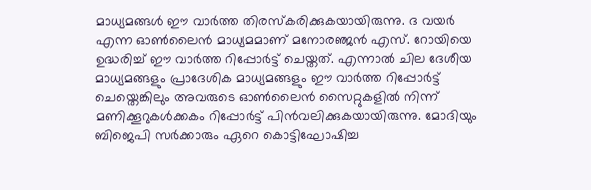മാധ്യമങ്ങള്‍ ഈ വാര്‍ത്ത തിരസ്കരിക്കുകയായിരുന്നു. ദ വയര്‍ എന്ന ഓണ്‍ലൈന്‍ മാധ്യമമാണ് മനോരഞ്ജന്‍ എസ്. റോയിയെ ഉദ്ധരിച്ച് ഈ വാര്‍ത്ത റിപ്പോര്‍ട്ട് ചെയ്തത്. എന്നാല്‍ ചില ദേശീയ മാധ്യമങ്ങളും പ്രാദേശിക മാധ്യമങ്ങളും ഈ വാര്‍ത്ത റിപ്പോര്‍ട്ട് ചെയ്തെങ്കിലും അവരുടെ ഓണ്‍ലൈന്‍ സൈറ്റുകളില്‍ നിന്ന് മണിക്കൂറുകള്‍ക്കകം റിപ്പോര്‍ട്ട് പിന്‍വലിക്കുകയായിരുന്നു. മോദിയും ബിജെപി സര്‍ക്കാരും ഏറെ കൊട്ടിഘോഷിച്ച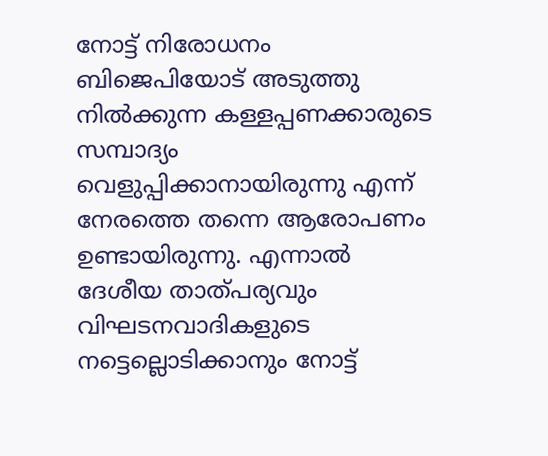നോട്ട് നിരോധനം ബിജെപിയോട് അടുത്തു നില്‍ക്കുന്ന കള്ളപ്പണക്കാരുടെ സമ്പാദ്യം വെളുപ്പിക്കാനായിരുന്നു എന്ന് നേരത്തെ തന്നെ ആരോപണം ഉണ്ടായിരുന്നു. എന്നാല്‍ ദേശീയ താത്പര്യവും വിഘടനവാദികളുടെ നട്ടെല്ലൊടിക്കാനും നോട്ട്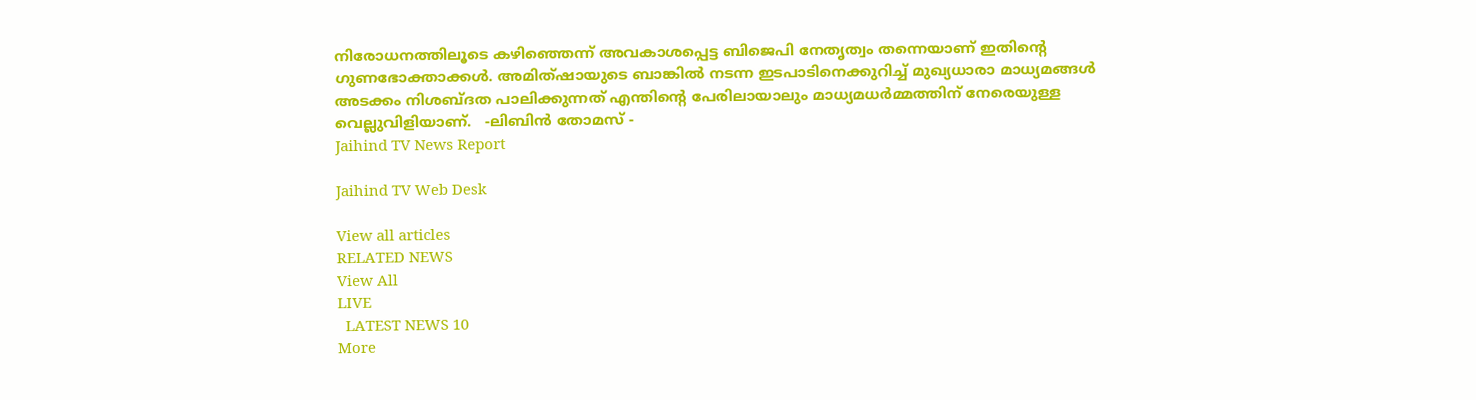നിരോധനത്തിലൂടെ കഴിഞ്ഞെന്ന് അവകാശപ്പെട്ട ബിജെപി നേതൃത്വം തന്നെയാണ് ഇതിന്‍റെ ഗുണഭോക്താക്കള്‍. അമിത്ഷായുടെ ബാങ്കില്‍ നടന്ന ഇടപാടിനെക്കുറിച്ച് മുഖ്യധാരാ മാധ്യമങ്ങള്‍ അടക്കം നിശബ്ദത പാലിക്കുന്നത് എന്തിന്‍റെ പേരിലായാലും മാധ്യമധര്‍മ്മത്തിന് നേരെയുള്ള വെല്ലുവിളിയാണ്.   -ലിബിന്‍ തോമസ് -
Jaihind TV News Report

Jaihind TV Web Desk

View all articles
RELATED NEWS
View All
LIVE
  LATEST NEWS 10
More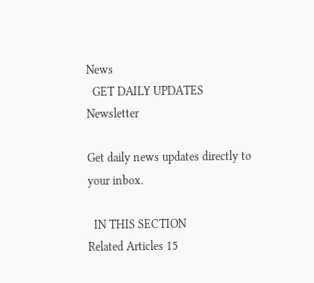News
  GET DAILY UPDATES
Newsletter

Get daily news updates directly to your inbox.

  IN THIS SECTION
Related Articles 15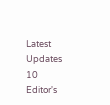Latest Updates 10
Editor's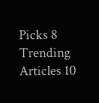Picks 8
Trending Articles 10